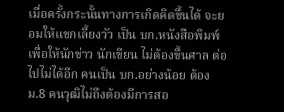เมื่อครั้งกระนั้นทางการเกิดคิดขึ้นได้ จะยอมให้แขกเลี้ยงวัว เป็น บก.หนังสือพิมพ์ เพื่อให้นักข่าว นักเขียน ไม่ต้องขึ้นศาล ต่อไปไม่ได้อีก คนเป็น บก.อย่างน้อย ต้อง ม.8 คนวุฒิไม่ถึงต้องมีการสอ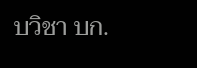บวิชา บก.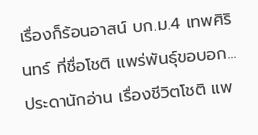เรื่องก็ร้อนอาสน์ บก.ม.4 เทพศิรินทร์ ที่ชื่อโชติ แพร่พันธุ์ขอบอก...ประดานักอ่าน เรื่องชีวิตโชติ แพ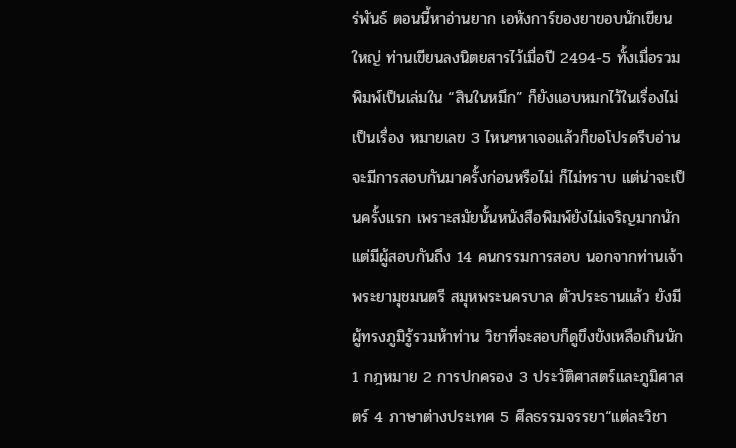ร่พันธ์ ตอนนี้หาอ่านยาก เอหังการ์ของยาขอบนักเขียนใหญ่ ท่านเขียนลงนิตยสารไว้เมื่อปี 2494-5 ทั้งเมื่อรวมพิมพ์เป็นเล่มใน “สินในหมึก” ก็ยังแอบหมกไว้ในเรื่องไม่เป็นเรื่อง หมายเลข 3 ไหนๆหาเจอแล้วก็ขอโปรดรีบอ่านจะมีการสอบกันมาครั้งก่อนหรือไม่ ก็ไม่ทราบ แต่น่าจะเป็นครั้งแรก เพราะสมัยนั้นหนังสือพิมพ์ยังไม่เจริญมากนัก แต่มีผู้สอบกันถึง 14 คนกรรมการสอบ นอกจากท่านเจ้าพระยามุชมนตรี สมุหพระนครบาล ตัวประธานแล้ว ยังมีผู้ทรงภูมิรู้รวมห้าท่าน วิชาที่จะสอบก็ดูขึงขังเหลือเกินนัก 1 กฎหมาย 2 การปกครอง 3 ประวัติศาสตร์และภูมิศาสตร์ 4 ภาษาต่างประเทศ 5 ศีลธรรมจรรยา“แต่ละวิชา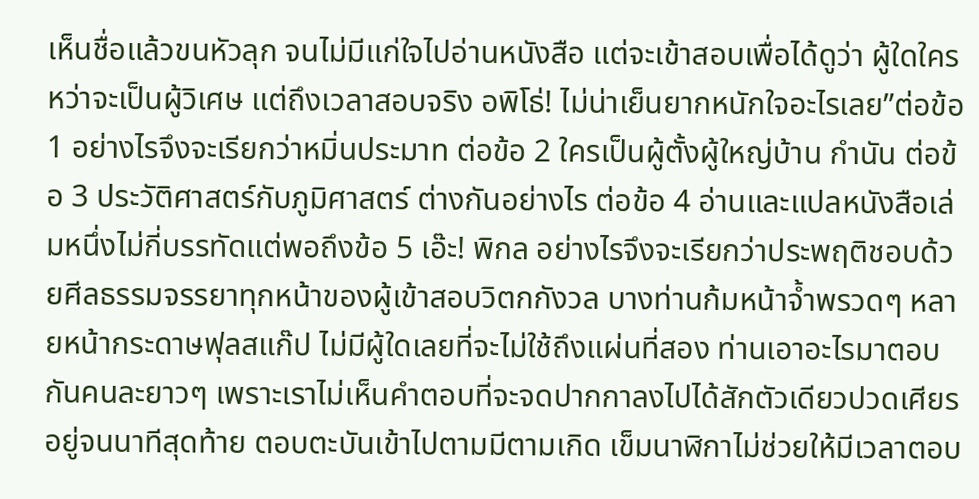เห็นชื่อแล้วขนหัวลุก จนไม่มีแก่ใจไปอ่านหนังสือ แต่จะเข้าสอบเพื่อได้ดูว่า ผู้ใดใครหว่าจะเป็นผู้วิเศษ แต่ถึงเวลาสอบจริง อพิโธ่! ไม่น่าเย็นยากหนักใจอะไรเลย”ต่อข้อ 1 อย่างไรจึงจะเรียกว่าหมิ่นประมาท ต่อข้อ 2 ใครเป็นผู้ตั้งผู้ใหญ่บ้าน กำนัน ต่อข้อ 3 ประวัติศาสตร์กับภูมิศาสตร์ ต่างกันอย่างไร ต่อข้อ 4 อ่านและแปลหนังสือเล่มหนึ่งไม่กี่บรรทัดแต่พอถึงข้อ 5 เอ๊ะ! พิกล อย่างไรจึงจะเรียกว่าประพฤติชอบด้วยศีลธรรมจรรยาทุกหน้าของผู้เข้าสอบวิตกกังวล บางท่านก้มหน้าจ้ำพรวดๆ หลายหน้ากระดาษฟุลสแก๊ป ไม่มีผู้ใดเลยที่จะไม่ใช้ถึงแผ่นที่สอง ท่านเอาอะไรมาตอบกันคนละยาวๆ เพราะเราไม่เห็นคำตอบที่จะจดปากกาลงไปได้สักตัวเดียวปวดเศียรอยู่จนนาทีสุดท้าย ตอบตะบันเข้าไปตามมีตามเกิด เข็มนาฬิกาไม่ช่วยให้มีเวลาตอบ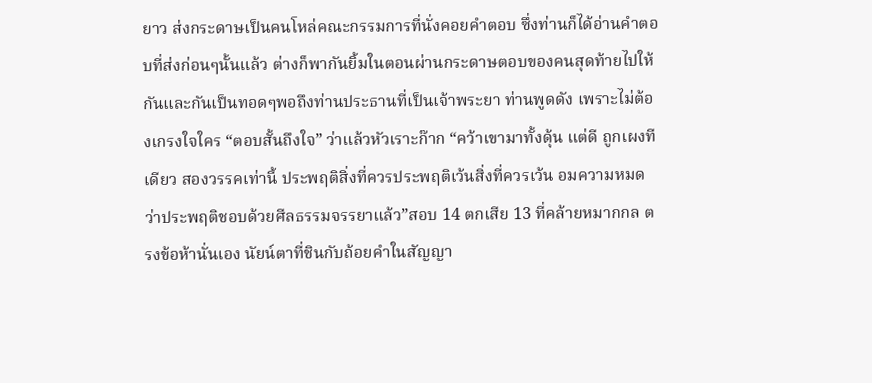ยาว ส่งกระดาษเป็นคนโหล่คณะกรรมการที่นั่งคอยคำตอบ ซึ่งท่านก็ได้อ่านคำตอบที่ส่งก่อนๆนั้นแล้ว ต่างก็พากันยิ้มในตอนผ่านกระดาษตอบของคนสุดท้ายไปให้กันและกันเป็นทอดๆพอถึงท่านประธานที่เป็นเจ้าพระยา ท่านพูดดัง เพราะไม่ต้องเกรงใจใคร “ตอบสั้นถึงใจ” ว่าแล้วหัวเราะก๊าก “คว้าเขามาทั้งดุ้น แต่ดี ถูกเผงทีเดียว สองวรรคเท่านี้ ประพฤติสิ่งที่ควรประพฤติเว้นสิ่งที่ควรเว้น อมความหมดว่าประพฤติชอบด้วยศีลธรรมจรรยาแล้ว”สอบ 14 ตกเสีย 13 ที่คล้ายหมากกล ตรงข้อห้านั่นเอง นัยน์ตาที่ชินกับถ้อยคำในสัญญา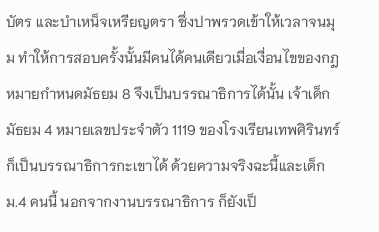บัตร และบำเหน็จเหรียญตรา ซึ่งปาพรวดเข้าให้เวลาจนมุม ทำให้การสอบครั้งนั้นมีคนได้คนเดียวเมื่อเงื่อนไขของกฎหมายกำหนดมัธยม 8 จึงเป็นบรรณาธิการได้นั้น เจ้าเด็กมัธยม 4 หมายเลขประจำตัว 1119 ของโรงเรียนเทพศิรินทร์ ก็เป็นบรรณาธิการกะเขาได้ ด้วยความจริงฉะนี้และเด็ก ม.4 คนนี้ นอกจากงานบรรณาธิการ ก็ยังเป็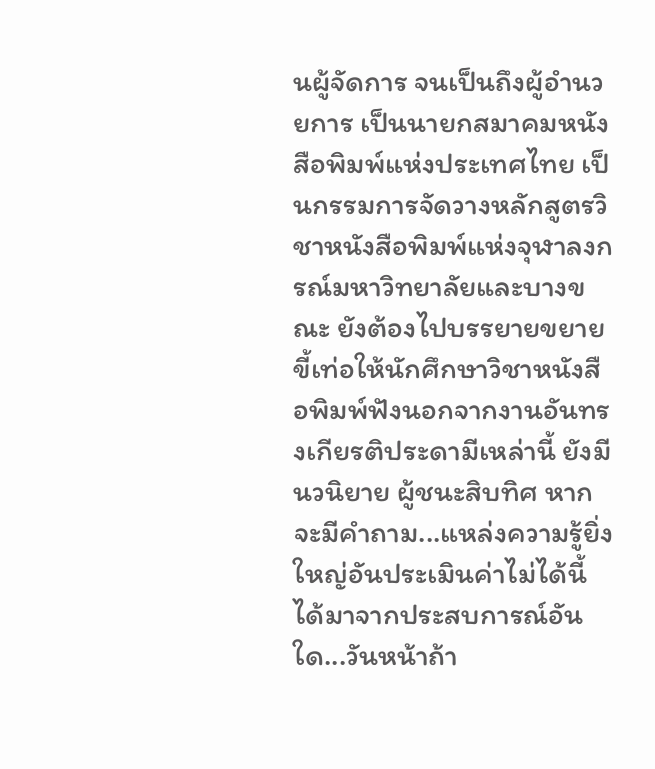นผู้จัดการ จนเป็นถึงผู้อำนวยการ เป็นนายกสมาคมหนังสือพิมพ์แห่งประเทศไทย เป็นกรรมการจัดวางหลักสูตรวิชาหนังสือพิมพ์แห่งจุฬาลงกรณ์มหาวิทยาลัยและบางขณะ ยังต้องไปบรรยายขยายขี้เท่อให้นักศึกษาวิชาหนังสือพิมพ์ฟังนอกจากงานอันทรงเกียรติประดามีเหล่านี้ ยังมีนวนิยาย ผู้ชนะสิบทิศ หากจะมีคำถาม...แหล่งความรู้ยิ่งใหญ่อันประเมินค่าไม่ได้นี้ได้มาจากประสบการณ์อันใด...วันหน้าถ้า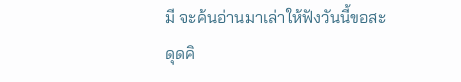มี จะค้นอ่านมาเล่าให้ฟังวันนี้ขอสะดุดคิ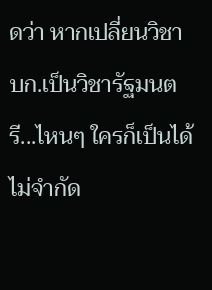ดว่า หากเปลี่ยนวิชา บก.เป็นวิชารัฐมนตรี...ไหนๆ ใครก็เป็นได้ ไม่จำกัด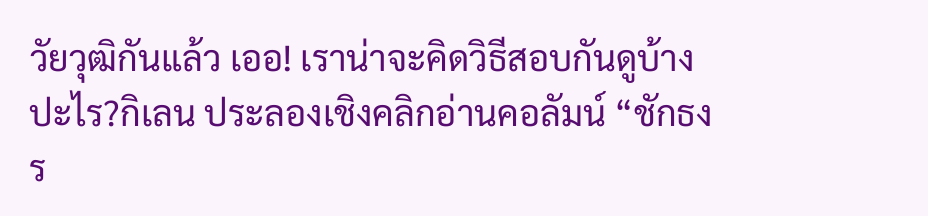วัยวุฒิกันแล้ว เออ! เราน่าจะคิดวิธีสอบกันดูบ้างปะไร?กิเลน ประลองเชิงคลิกอ่านคอลัมน์ “ชักธงร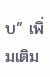บ” เพิ่มเติม